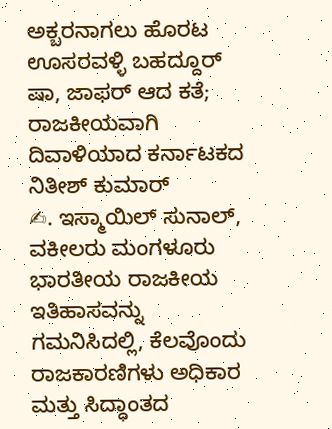ಅಕ್ಬರನಾಗಲು ಹೊರಟ ಊಸರವಳ್ಳಿ ಬಹದ್ದೂರ್ ಷಾ, ಜಾಫರ್ ಆದ ಕತೆ; ರಾಜಕೀಯವಾಗಿ ದಿವಾಳಿಯಾದ ಕರ್ನಾಟಕದ ನಿತೀಶ್ ಕುಮಾರ್
✍. ಇಸ್ಮಾಯಿಲ್ ಸುನಾಲ್, ವಕೀಲರು ಮಂಗಳೂರು ಭಾರತೀಯ ರಾಜಕೀಯ ಇತಿಹಾಸವನ್ನು ಗಮನಿಸಿದಲ್ಲಿ, ಕೆಲವೊಂದು ರಾಜಕಾರಣಿಗಳು ಅಧಿಕಾರ ಮತ್ತು ಸಿದ್ಧಾಂತದ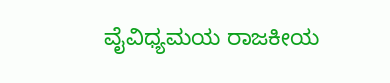ವೈವಿಧ್ಯಮಯ ರಾಜಕೀಯ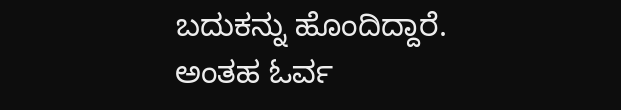ಬದುಕನ್ನು ಹೊಂದಿದ್ದಾರೆ. ಅಂತಹ ಓರ್ವ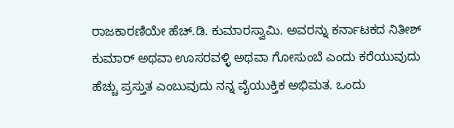ರಾಜಕಾರಣಿಯೇ ಹೆಚ್.ಡಿ. ಕುಮಾರಸ್ವಾಮಿ. ಅವರನ್ನು ಕರ್ನಾಟಕದ ನಿತೀಶ್ ಕುಮಾರ್ ಅಥವಾ ಊಸರವಳ್ಳಿ ಅಥವಾ ಗೋಸುಂಬೆ ಎಂದು ಕರೆಯುವುದು ಹೆಚ್ಚು ಪ್ರಸ್ತುತ ಎಂಬುವುದು ನನ್ನ ವೈಯುಕ್ತಿಕ ಅಭಿಮತ. ಒಂದು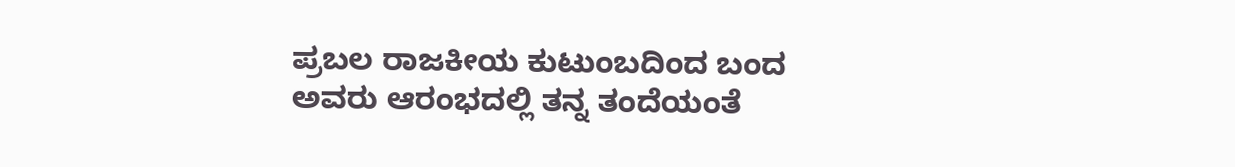ಪ್ರಬಲ ರಾಜಕೀಯ ಕುಟುಂಬದಿಂದ ಬಂದ ಅವರು ಆರಂಭದಲ್ಲಿ ತನ್ನ ತಂದೆಯಂತೆ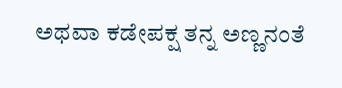ಅಥವಾ ಕಡೇಪಕ್ಷ ತನ್ನ ಅಣ್ಣನಂತೆ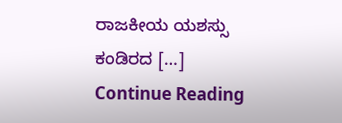ರಾಜಕೀಯ ಯಶಸ್ಸು ಕಂಡಿರದ […]
Continue Reading